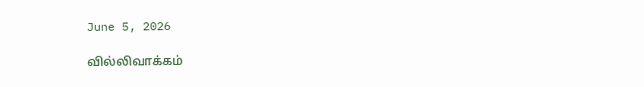June 5, 2026

வில்லிவாக்கம்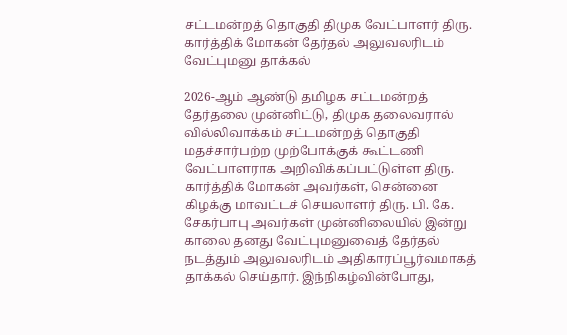சட்டமன்றத் தொகுதி திமுக வேட்பாளர் திரு. கார்த்திக் மோகன் தேர்தல் அலுவலரிடம் வேட்புமனு தாக்கல்

2026-ஆம் ஆண்டு தமிழக சட்டமன்றத் தேர்தலை முன்னிட்டு, திமுக தலைவரால் வில்லிவாக்கம் சட்டமன்றத் தொகுதி மதச்சார்பற்ற முற்போக்குக் கூட்டணி வேட்பாளராக அறிவிக்கப்பட்டுள்ள திரு. கார்த்திக் மோகன் அவர்கள், சென்னை கிழக்கு மாவட்டச் செயலாளர் திரு. பி. கே. சேகர்பாபு அவர்கள் முன்னிலையில் இன்று காலை தனது வேட்புமனுவைத் தேர்தல் நடத்தும் அலுவலரிடம் அதிகாரப்பூர்வமாகத் தாக்கல் செய்தார். இந்நிகழ்வின்போது,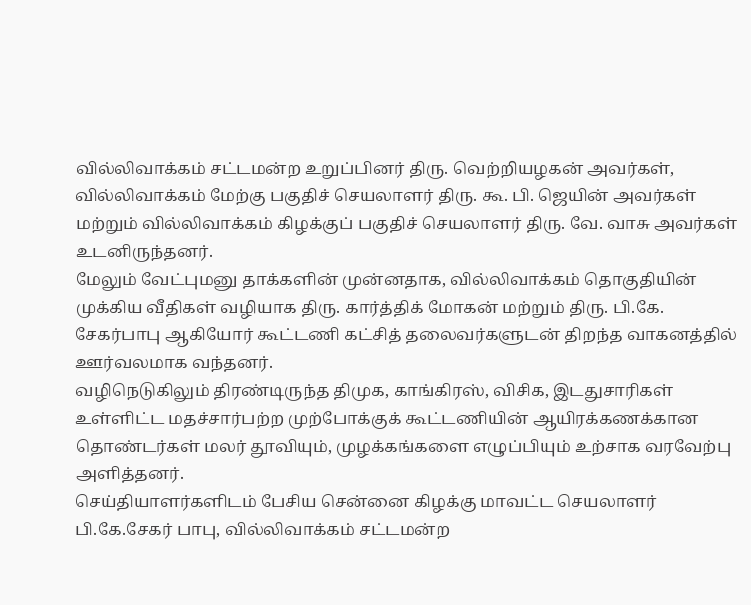வில்லிவாக்கம் சட்டமன்ற உறுப்பினர் திரு. வெற்றியழகன் அவர்கள், வில்லிவாக்கம் மேற்கு பகுதிச் செயலாளர் திரு. கூ. பி. ஜெயின் அவர்கள் மற்றும் வில்லிவாக்கம் கிழக்குப் பகுதிச் செயலாளர் திரு. வே. வாசு அவர்கள் உடனிருந்தனர்.
மேலும் வேட்புமனு தாக்களின் முன்னதாக, வில்லிவாக்கம் தொகுதியின் முக்கிய வீதிகள் வழியாக திரு. கார்த்திக் மோகன் மற்றும் திரு. பி.கே. சேகர்பாபு ஆகியோர் கூட்டணி கட்சித் தலைவர்களுடன் திறந்த வாகனத்தில் ஊர்வலமாக வந்தனர்.
வழிநெடுகிலும் திரண்டிருந்த திமுக, காங்கிரஸ், விசிக, இடதுசாரிகள் உள்ளிட்ட மதச்சார்பற்ற முற்போக்குக் கூட்டணியின் ஆயிரக்கணக்கான தொண்டர்கள் மலர் தூவியும், முழக்கங்களை எழுப்பியும் உற்சாக வரவேற்பு அளித்தனர்.
செய்தியாளர்களிடம் பேசிய சென்னை கிழக்கு மாவட்ட செயலாளர் பி.கே.சேகர் பாபு, வில்லிவாக்கம் சட்டமன்ற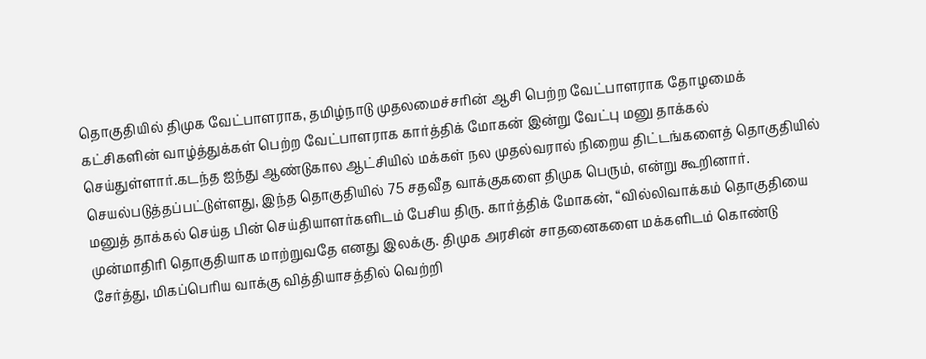தொகுதியில் திமுக வேட்பாளராக, தமிழ்நாடு முதலமைச்சரின் ஆசி பெற்ற வேட்பாளராக தோழமைக் கட்சிகளின் வாழ்த்துக்கள் பெற்ற வேட்பாளராக கார்த்திக் மோகன் இன்று வேட்பு மனு தாக்கல் செய்துள்ளார்.கடந்த ஐந்து ஆண்டுகால ஆட்சியில் மக்கள் நல முதல்வரால் நிறைய திட்டங்களைத் தொகுதியில் செயல்படுத்தப்பட்டுள்ளது, இந்த தொகுதியில் 75 சதவீத வாக்குகளை திமுக பெரும், என்று கூறினார்.
மனுத் தாக்கல் செய்த பின் செய்தியாளர்களிடம் பேசிய திரு. கார்த்திக் மோகன், “வில்லிவாக்கம் தொகுதியை முன்மாதிரி தொகுதியாக மாற்றுவதே எனது இலக்கு. திமுக அரசின் சாதனைகளை மக்களிடம் கொண்டு சேர்த்து, மிகப்பெரிய வாக்கு வித்தியாசத்தில் வெற்றி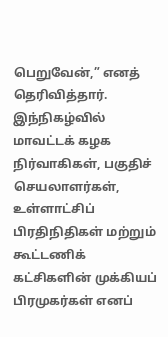பெறுவேன்,” எனத் தெரிவித்தார்.
இந்நிகழ்வில் மாவட்டக் கழக நிர்வாகிகள், பகுதிச் செயலாளர்கள், உள்ளாட்சிப் பிரதிநிதிகள் மற்றும் கூட்டணிக் கட்சிகளின் முக்கியப் பிரமுகர்கள் எனப்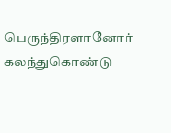பெருந்திரளானோர் கலந்துகொண்டு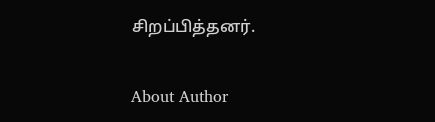சிறப்பித்தனர்.

About Author